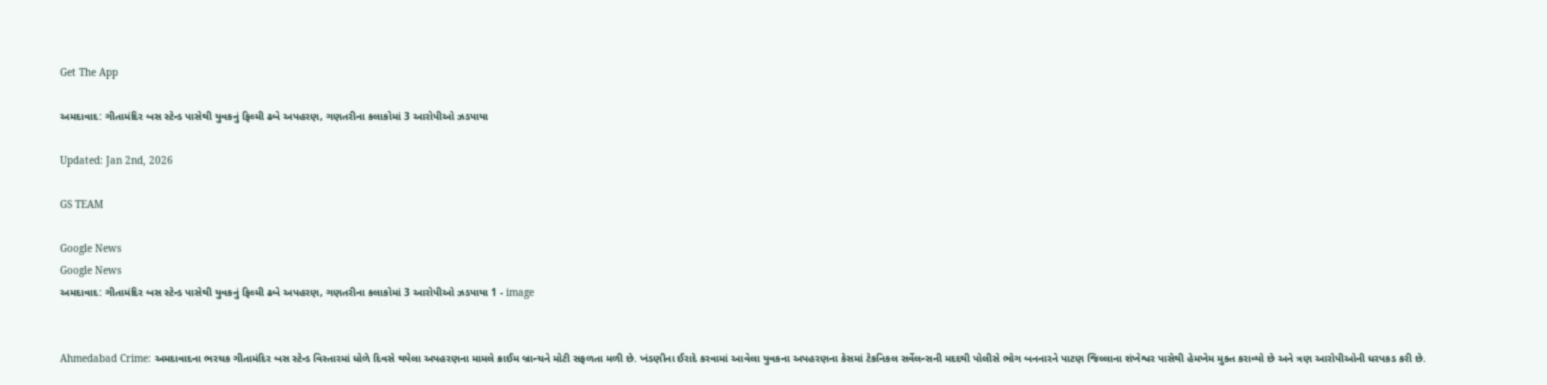Get The App

અમદાવાદ: ગીતામંદિર બસ સ્ટેન્ડ પાસેથી યુવકનું ફિલ્મી ઢબે અપહરણ, ગણતરીના કલાકોમાં 3 આરોપીઓ ઝડપાયા

Updated: Jan 2nd, 2026

GS TEAM

Google News
Google News
અમદાવાદ: ગીતામંદિર બસ સ્ટેન્ડ પાસેથી યુવકનું ફિલ્મી ઢબે અપહરણ, ગણતરીના કલાકોમાં 3 આરોપીઓ ઝડપાયા 1 - image


Ahmedabad Crime: અમદાવાદના ભરચક ગીતામંદિર બસ સ્ટેન્ડ વિસ્તારમાં ધોળે દિવસે થયેલા અપહરણના મામલે ક્રાઈમ બ્રાન્ચને મોટી સફળતા મળી છે. ખંડણીના ઈરાદે કરવામાં આવેલા યુવકના અપહરણના કેસમાં ટેકનિકલ સર્વેલન્સની મદદથી પોલીસે ભોગ બનનારને પાટણ જિલ્લાના શંખેશ્વર પાસેથી હેમખેમ મુક્ત કરાવ્યો છે અને ત્રણ આરોપીઓની ધરપકડ કરી છે.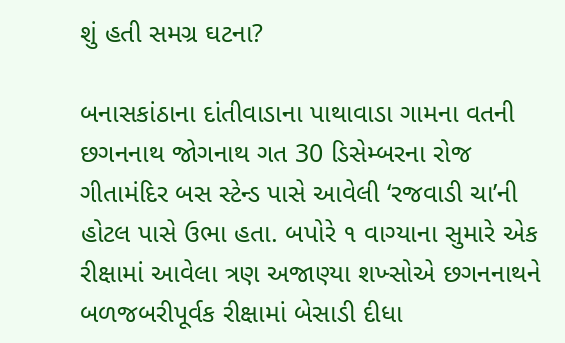શું હતી સમગ્ર ઘટના?

બનાસકાંઠાના દાંતીવાડાના પાથાવાડા ગામના વતની છગનનાથ જોગનાથ ગત 30 ડિસેમ્બરના રોજ ગીતામંદિર બસ સ્ટેન્ડ પાસે આવેલી ‘રજવાડી ચા’ની હોટલ પાસે ઉભા હતા. બપોરે ૧ વાગ્યાના સુમારે એક રીક્ષામાં આવેલા ત્રણ અજાણ્યા શખ્સોએ છગનનાથને બળજબરીપૂર્વક રીક્ષામાં બેસાડી દીધા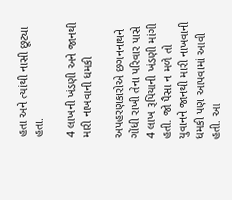હતા અને ત્યાંથી નાસી છૂટ્યા હતા.

4 લાખની ખંડણી અને જાનથી મારી નાખવાની ધમકી

અપહરણકારોએ છગનનાથને ગોંધી રાખી તેના પરિવાર પાસે 4 લાખ રૂપિયાની ખંડણી માંગી હતી. જો પૈસા ન મળે તો યુવાનને જાનથી મારી નાખવાની ધમકી પણ આપવામાં આવી હતી. આ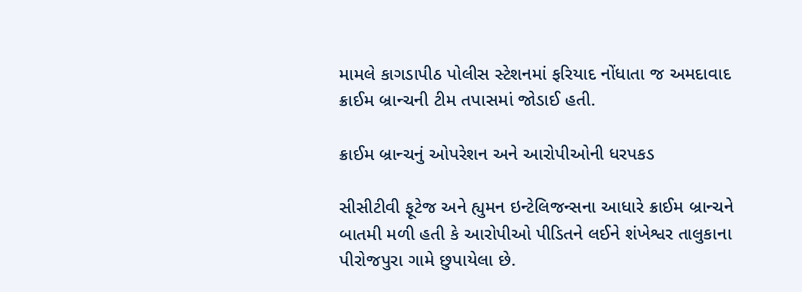મામલે કાગડાપીઠ પોલીસ સ્ટેશનમાં ફરિયાદ નોંધાતા જ અમદાવાદ ક્રાઈમ બ્રાન્ચની ટીમ તપાસમાં જોડાઈ હતી.

ક્રાઈમ બ્રાન્ચનું ઓપરેશન અને આરોપીઓની ધરપકડ

સીસીટીવી ફૂટેજ અને હ્યુમન ઇન્ટેલિજન્સના આધારે ક્રાઈમ બ્રાન્ચને બાતમી મળી હતી કે આરોપીઓ પીડિતને લઈને શંખેશ્વર તાલુકાના પીરોજપુરા ગામે છુપાયેલા છે.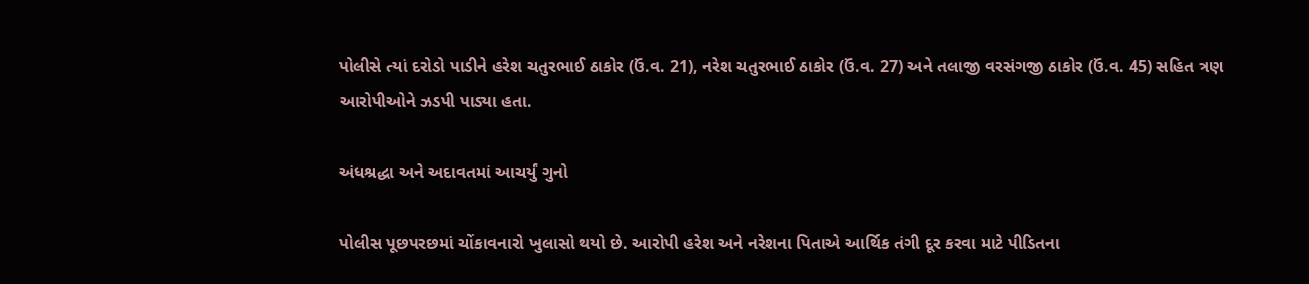પોલીસે ત્યાં દરોડો પાડીને હરેશ ચતુરભાઈ ઠાકોર (ઉં.વ. 21), નરેશ ચતુરભાઈ ઠાકોર (ઉં.વ. 27) અને તલાજી વરસંગજી ઠાકોર (ઉં.વ. 45) સહિત ત્રણ આરોપીઓને ઝડપી પાડ્યા હતા.

અંધશ્રદ્ધા અને અદાવતમાં આચર્યું ગુનો

પોલીસ પૂછપરછમાં ચોંકાવનારો ખુલાસો થયો છે. આરોપી હરેશ અને નરેશના પિતાએ આર્થિક તંગી દૂર કરવા માટે પીડિતના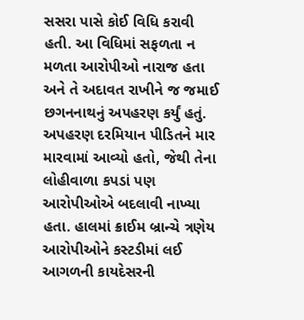સસરા પાસે કોઈ વિધિ કરાવી હતી. આ વિધિમાં સફળતા ન મળતા આરોપીઓ નારાજ હતા અને તે અદાવત રાખીને જ જમાઈ છગનનાથનું અપહરણ કર્યું હતું. અપહરણ દરમિયાન પીડિતને માર મારવામાં આવ્યો હતો, જેથી તેના લોહીવાળા કપડાં પણ આરોપીઓએ બદલાવી નાખ્યા હતા. હાલમાં ક્રાઈમ બ્રાન્ચે ત્રણેય આરોપીઓને કસ્ટડીમાં લઈ આગળની કાયદેસરની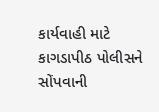કાર્યવાહી માટે કાગડાપીઠ પોલીસને સોંપવાની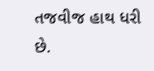તજવીજ હાથ ધરી છે.